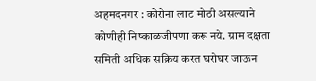अहमदनगर : कोरोना लाट मोठी असल्याने कोणीही निष्काळजीपणा करू नये. ग्राम दक्षता समिती अधिक सक्रिय करत घरोघर जाऊन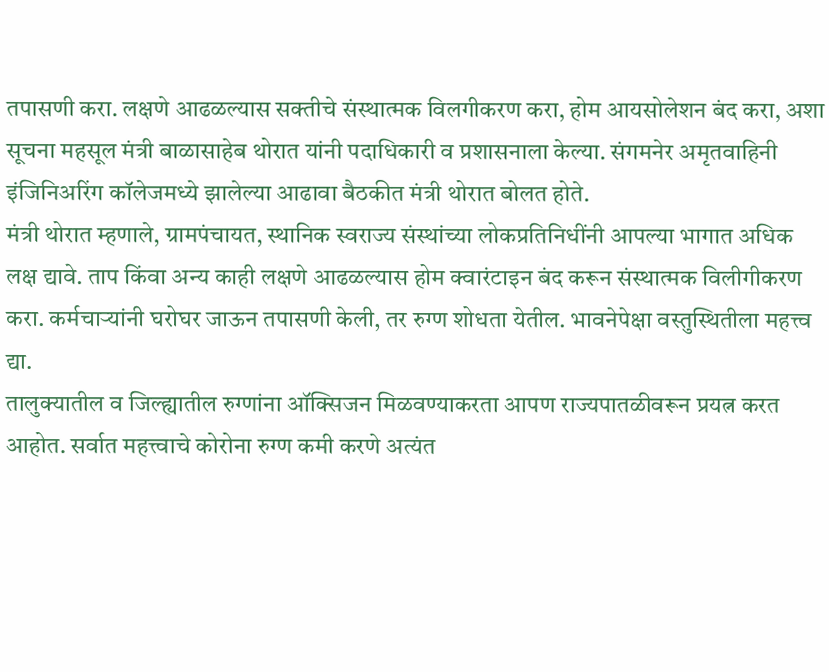तपासणी करा. लक्षणे आढळल्यास सक्तीचे संस्थात्मक विलगीकरण करा, होम आयसोलेशन बंद करा, अशा सूचना महसूल मंत्री बाळासाहेब थोरात यांनी पदाधिकारी व प्रशासनाला केल्या. संगमनेर अमृतवाहिनी इंजिनिअरिंग कॉलेजमध्ये झालेल्या आढावा बैठकीत मंत्री थोरात बोलत होते.
मंत्री थोरात म्हणाले, ग्रामपंचायत, स्थानिक स्वराज्य संस्थांच्या लोकप्रतिनिधींनी आपल्या भागात अधिक लक्ष द्यावे. ताप किंवा अन्य काही लक्षणे आढळल्यास होम क्वारंटाइन बंद करून संस्थात्मक विलीगीकरण करा. कर्मचाऱ्यांनी घरोघर जाऊन तपासणी केली, तर रुग्ण शोधता येतील. भावनेपेक्षा वस्तुस्थितीला महत्त्व द्या.
तालुक्यातील व जिल्ह्यातील रुग्णांना ऑक्सिजन मिळवण्याकरता आपण राज्यपातळीवरून प्रयत्न करत आहोत. सर्वात महत्त्वाचे कोरोना रुग्ण कमी करणे अत्यंत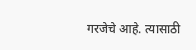गरजेचे आहे. त्यासाठी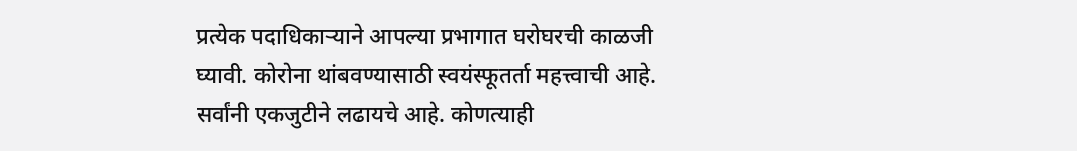प्रत्येक पदाधिकाऱ्याने आपल्या प्रभागात घरोघरची काळजी घ्यावी. कोरोना थांबवण्यासाठी स्वयंस्फूतर्ता महत्त्वाची आहे. सर्वांनी एकजुटीने लढायचे आहे. कोणत्याही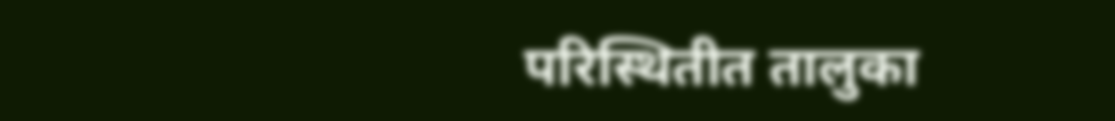परिस्थितीत तालुका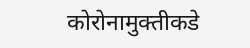कोरोनामुक्तीकडे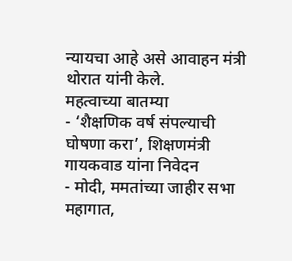न्यायचा आहे असे आवाहन मंत्री थोरात यांनी केले.
महत्वाच्या बातम्या
- ‘शैक्षणिक वर्ष संपल्याची घोषणा करा’, शिक्षणमंत्री गायकवाड यांना निवेदन
- मोदी, ममतांच्या जाहीर सभा महागात,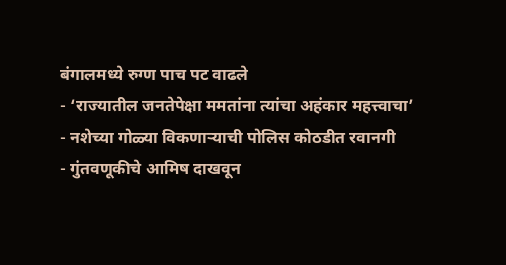बंगालमध्ये रुग्ण पाच पट वाढले
- ‘राज्यातील जनतेपेक्षा ममतांना त्यांचा अहंकार महत्त्वाचा’
- नशेच्या गोळ्या विकणाऱ्याची पोलिस कोठडीत रवानगी
- गुंतवणूकीचे आमिष दाखवून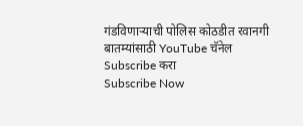गंडविणाऱ्याची पोलिस कोठडीत रवानगी
बातम्यांसाठी YouTube चॅनेल Subscribe करा
Subscribe Now